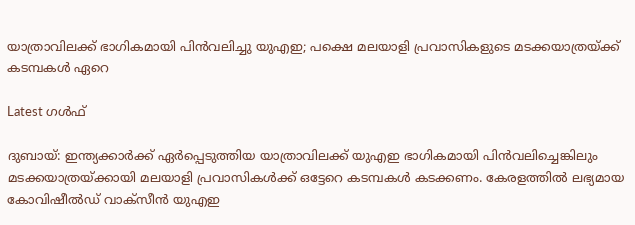യാത്രാവിലക്ക് ഭാഗികമായി പിന്‍വലിച്ചു യുഎഇ; പക്ഷെ മലയാളി പ്രവാസികളുടെ മടക്കയാത്രയ്ക്ക് കടമ്പകള്‍ ഏറെ

Latest ഗൾഫ്

ദുബായ്: ഇന്ത്യക്കാര്‍ക്ക് ഏര്‍പ്പെടുത്തിയ യാത്രാവിലക്ക് യുഎഇ ഭാഗികമായി പിന്‍വലിച്ചെങ്കിലും മടക്കയാത്രയ്ക്കായി മലയാളി പ്രവാസികള്‍ക്ക് ഒട്ടേറെ കടമ്പകള്‍ കടക്കണം. കേരളത്തില്‍ ലഭ്യമായ കോവിഷീല്‍ഡ് വാക്‌സീന്‍ യുഎഇ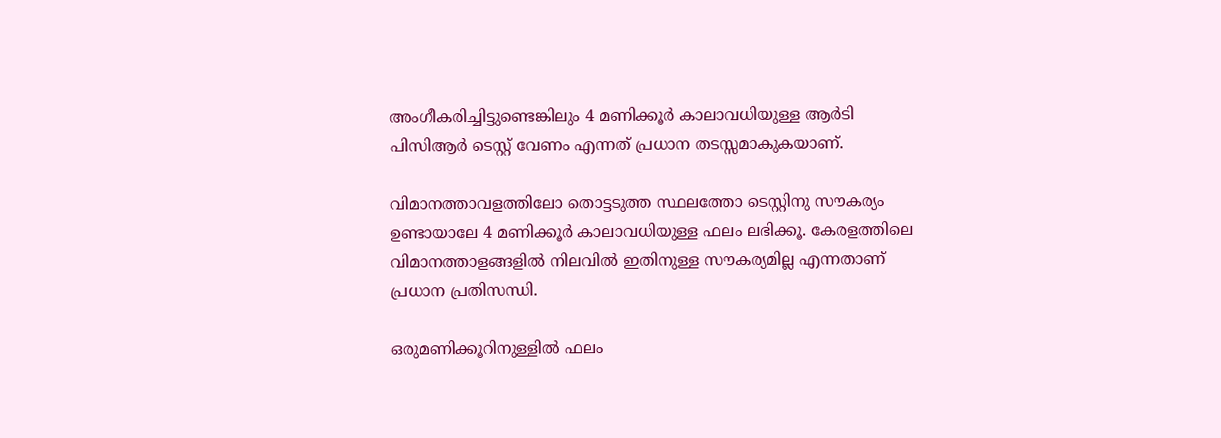അംഗീകരിച്ചിട്ടുണ്ടെങ്കിലും 4 മണിക്കൂര്‍ കാലാവധിയുള്ള ആര്‍ടി പിസിആര്‍ ടെസ്റ്റ് വേണം എന്നത് പ്രധാന തടസ്സമാകുകയാണ്.

വിമാനത്താവളത്തിലോ തൊട്ടടുത്ത സ്ഥലത്തോ ടെസ്റ്റിനു സൗകര്യം ഉണ്ടായാലേ 4 മണിക്കൂര്‍ കാലാവധിയുള്ള ഫലം ലഭിക്കൂ. കേരളത്തിലെ വിമാനത്താളങ്ങളില്‍ നിലവില്‍ ഇതിനുള്ള സൗകര്യമില്ല എന്നതാണ് പ്രധാന പ്രതിസന്ധി.

ഒരുമണിക്കൂറിനുള്ളില്‍ ഫലം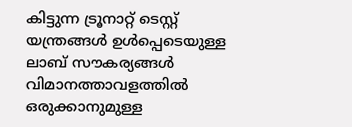കിട്ടുന്ന ട്രൂനാറ്റ് ടെസ്റ്റ് യന്ത്രങ്ങള്‍ ഉള്‍പ്പെടെയുള്ള ലാബ് സൗകര്യങ്ങള്‍ വിമാനത്താവളത്തില്‍ ഒരുക്കാനുമുള്ള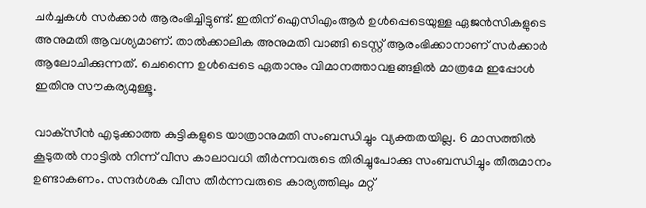ചര്‍ച്ചകള്‍ സര്‍ക്കാര്‍ ആരംഭിച്ചിട്ടുണ്ട്. ഇതിന് ഐസിഎംആര്‍ ഉള്‍പ്പെടെയുള്ള ഏജന്‍സികളുടെ അനുമതി ആവശ്യമാണ്. താല്‍ക്കാലിക അനുമതി വാങ്ങി ടെസ്റ്റ് ആരംഭിക്കാനാണ് സര്‍ക്കാര്‍ ആലോചിക്കുന്നത്. ചെന്നൈ ഉള്‍പ്പെടെ ഏതാനും വിമാനത്താവളങ്ങളില്‍ മാത്രമേ ഇപ്പോള്‍ ഇതിനു സൗകര്യമുള്ളൂ.

വാക്‌സീന്‍ എടുക്കാത്ത കുട്ടികളുടെ യാത്രാനുമതി സംബന്ധിച്ചും വ്യക്തതയില്ല. 6 മാസത്തില്‍ കൂടുതല്‍ നാട്ടില്‍ നിന്ന് വീസ കാലാവധി തീര്‍ന്നവരുടെ തിരിച്ചുപോക്കു സംബന്ധിച്ചും തീരുമാനം ഉണ്ടാകണം. സന്ദര്‍ശക വീസ തീര്‍ന്നവരുടെ കാര്യത്തിലും മറ്റ്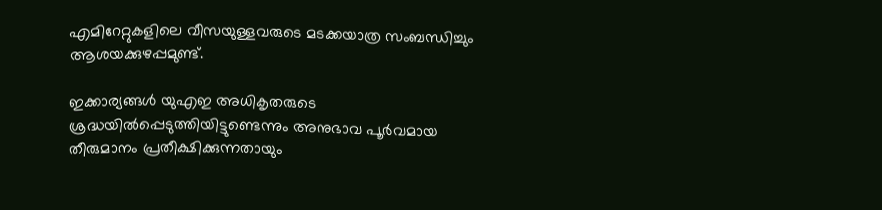എമിറേറ്റുകളിലെ വീസയുള്ളവരുടെ മടക്കയാത്ര സംബന്ധിച്ചും ആശയക്കുഴപ്പമുണ്ട്.

ഇക്കാര്യങ്ങള്‍ യുഎഇ അധികൃതരുടെ ശ്രദ്ധയില്‍പ്പെടുത്തിയിട്ടുണ്ടെന്നും അനുഭാവ പൂര്‍വമായ തീരുമാനം പ്രതീക്ഷിക്കുന്നതായും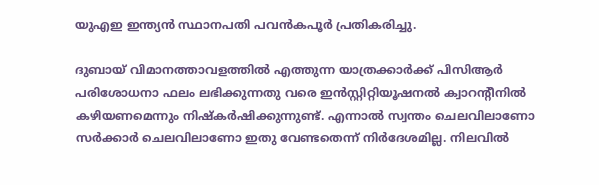യുഎഇ ഇന്ത്യന്‍ സ്ഥാനപതി പവന്‍കപൂര്‍ പ്രതികരിച്ചു.

ദുബായ് വിമാനത്താവളത്തില്‍ എത്തുന്ന യാത്രക്കാര്‍ക്ക് പിസിആര്‍ പരിശോധനാ ഫലം ലഭിക്കുന്നതു വരെ ഇന്‍സ്റ്റിറ്റിയൂഷനല്‍ ക്വാറന്റീനില്‍ കഴിയണമെന്നും നിഷ്‌കര്‍ഷിക്കുന്നുണ്ട്. എന്നാല്‍ സ്വന്തം ചെലവിലാണോ സര്‍ക്കാര്‍ ചെലവിലാണോ ഇതു വേണ്ടതെന്ന് നിര്‍ദേശമില്ല. നിലവില്‍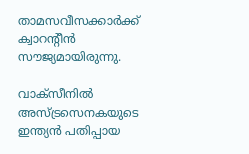താമസവീസക്കാര്‍ക്ക് ക്വാറന്റീന്‍ സൗജ്യമായിരുന്നു.

വാക്‌സീനില്‍ അസ്ട്രസെനകയുടെ ഇന്ത്യന്‍ പതിപ്പായ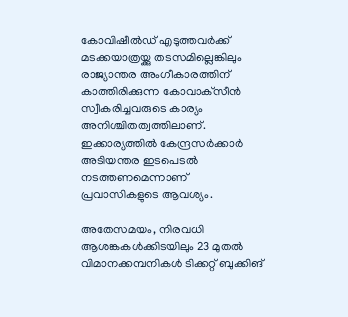കോവിഷീല്‍ഡ് എടുത്തവര്‍ക്ക് മടക്കയാത്രയ്ക്കു തടസമില്ലെങ്കിലും രാജ്യാന്തര അംഗീകാരത്തിന് കാത്തിരിക്കുന്ന കോവാക്‌സീന്‍ സ്വീകരിച്ചവരുടെ കാര്യം അനിശ്ചിതത്വത്തിലാണ്. ഇക്കാര്യത്തില്‍ കേന്ദ്രസര്‍ക്കാര്‍ അടിയന്തര ഇടപെടല്‍ നടത്തണമെന്നാണ് പ്രവാസികളുടെ ആവശ്യം.

അതേസമയം, നിരവധി ആശങ്കകള്‍ക്കിടയിലും 23 മുതല്‍ വിമാനക്കമ്പനികള്‍ ടിക്കറ്റ് ബുക്കിങ്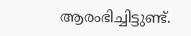ആരംഭിച്ചിട്ടുണ്ട്.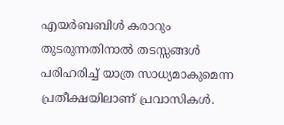എയര്‍ബബിള്‍ കരാറും തുടരുന്നതിനാല്‍ തടസ്സങ്ങള്‍ പരിഹരിച്ച് യാത്ര സാധ്യമാകുമെന്ന പ്രതീക്ഷയിലാണ് പ്രവാസികള്‍.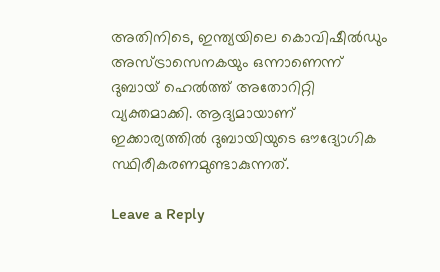അതിനിടെ, ഇന്ത്യയിലെ കൊവിഷീല്‍ഡും അസ്ട്രാസെനകയും ഒന്നാണെന്ന് ദുബായ് ഹെല്‍ത്ത് അതോറിറ്റി വ്യക്തമാക്കി. ആദ്യമായാണ് ഇക്കാര്യത്തില്‍ ദുബായിയുടെ ഔദ്യോഗിക സ്ഥിരീകരണമുണ്ടാകുന്നത്.

Leave a Reply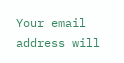Your email address will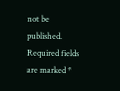not be published. Required fields are marked *